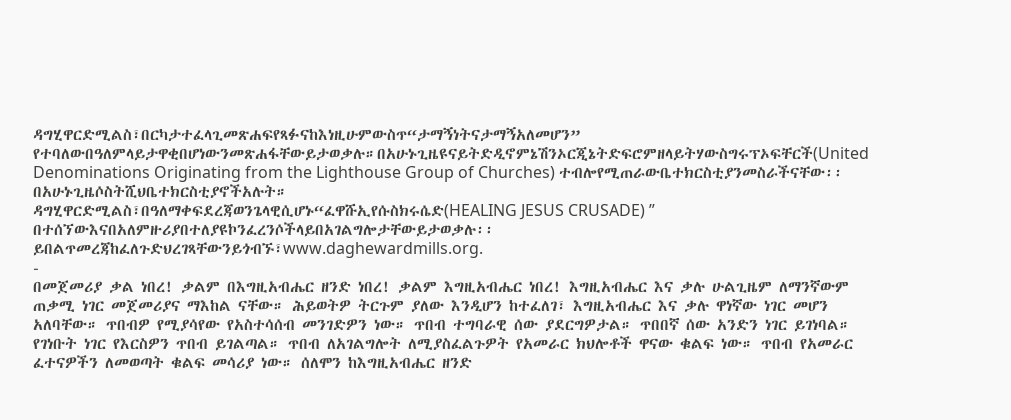ዳግሂዋርድሚልስ፣በርካታተፈላጊመጽሐፍየጻፉናከእነዚሁምውስጥ“ታማኝነትናታማኝአለመሆን” የተባለውበዓለምላይታዋቂበሆነውንመጽሐፋቸውይታወቃሉ።በአሁኑጊዜዩናይትድዲኖምኔሽንኦርጂኔትድፍሮምዘላይትሃውስግሩፕኦፍቸርች(United Denominations Originating from the Lighthouse Group of Churches) ተብሎየሚጠራውቤተክርስቲያንመስራችናቸው፡፡በአሁኑጊዜሶስትሺህቤተክርስቲያኖችአሉት።
ዳግሂዋርድሚልስ፣በዓለማቀፍደረጃወንጌላዊሲሆኑ“ፈዋሹኢየሱስክሩሴድ(HEALING JESUS CRUSADE) ” በተሰኘውእናበአለምዙሪያበተለያዩኮንፈረንሶችላይበአገልግሎታቸውይታወቃሉ፡፡ይበልጥመረጃከፈለጉድህረገጻቸውንይጎብኙ፣www.daghewardmills.org.
-
በመጀመሪያ ቃል ነበረ! ቃልም በእግዚአብሔር ዘንድ ነበረ! ቃልም እግዚአብሔር ነበረ! እግዚአብሔር እና ቃሉ ሁልጊዜም ለማንኛውም ጠቃሚ ነገር መጀመሪያና ማእከል ናቸው። ሕይወትዎ ትርጉም ያለው እንዲሆን ከተፈለገ፣ እግዚአብሔር እና ቃሉ ዋነኛው ነገር መሆን አለባቸው። ጥበብዎ የሚያሳየው የአስተሳሰብ መንገድዎን ነው። ጥበብ ተግባራዊ ሰው ያደርግዎታል። ጥበበኛ ሰው አንድን ነገር ይገነባል። የገነቡት ነገር የእርስዎን ጥበብ ይገልጣል። ጥበብ ለአገልግሎት ለሚያስፈልጉዎት የአመራር ክህሎቶች ዋናው ቁልፍ ነው። ጥበብ የአመራር ፈተናዎችን ለመወጣት ቁልፍ መሳሪያ ነው። ሰለሞን ከእግዚአብሔር ዘንድ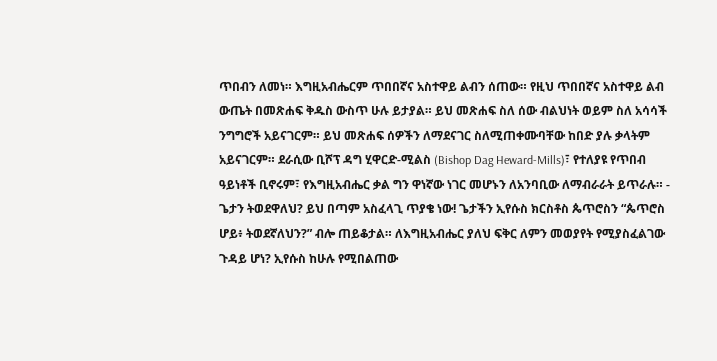ጥበብን ለመነ። እግዚአብሔርም ጥበበኛና አስተዋይ ልብን ሰጠው። የዚህ ጥበበኛና አስተዋይ ልብ ውጤት በመጽሐፍ ቅዱስ ውስጥ ሁሉ ይታያል። ይህ መጽሐፍ ስለ ሰው ብልህነት ወይም ስለ አሳሳች ንግግሮች አይናገርም። ይህ መጽሐፍ ሰዎችን ለማደናገር ስለሚጠቀሙባቸው ከበድ ያሉ ቃላትም አይናገርም። ደራሲው ቢሾፕ ዳግ ሂዋርድ-ሚልስ (Bishop Dag Heward-Mills)፣ የተለያዩ የጥበብ ዓይነቶች ቢኖሩም፣ የእግዚአብሔር ቃል ግን ዋነኛው ነገር መሆኑን ለአንባቢው ለማብራራት ይጥራሉ። -
ጌታን ትወደዋለህ? ይህ በጣም አስፈላጊ ጥያቄ ነው! ጌታችን ኢየሱስ ክርስቶስ ጴጥሮስን “ጴጥሮስ ሆይ፥ ትወደኛለህን?” ብሎ ጠይቆታል። ለእግዚአብሔር ያለህ ፍቅር ለምን መወያየት የሚያስፈልገው ጉዳይ ሆነ? ኢየሱስ ከሁሉ የሚበልጠው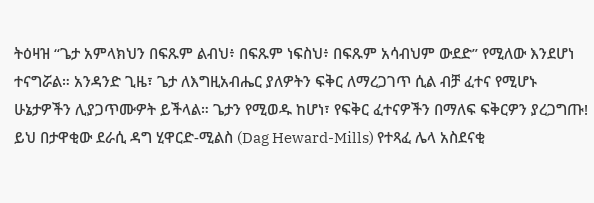ትዕዛዝ “ጌታ አምላክህን በፍጹም ልብህ፥ በፍጹም ነፍስህ፥ በፍጹም አሳብህም ውደድ” የሚለው እንደሆነ ተናግሯል። አንዳንድ ጊዜ፣ ጌታ ለእግዚአብሔር ያለዎትን ፍቅር ለማረጋገጥ ሲል ብቻ ፈተና የሚሆኑ ሁኔታዎችን ሊያጋጥሙዎት ይችላል። ጌታን የሚወዱ ከሆነ፣ የፍቅር ፈተናዎችን በማለፍ ፍቅርዎን ያረጋግጡ! ይህ በታዋቂው ደራሲ ዳግ ሂዋርድ-ሚልስ (Dag Heward-Mills) የተጻፈ ሌላ አስደናቂ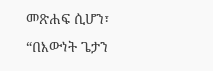መጽሐፍ ሲሆን፣ “በእውነት ጌታን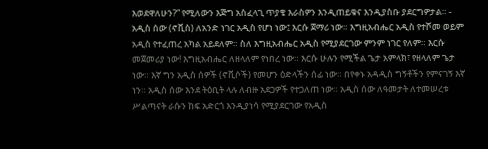እወደዋለሁን?” የሚለውን እጅግ አስፈላጊ ጥያቄ እራስዎን እንዲጠይቁና እንዲያስቡ ያደርግዎታል። -
አዲስ ሰው (ኖቪስ) ለአንድ ነገር አዲስ የሆነ ነው፤ እርሱ ጀማሪ ነው። እግዚአብሔር አዲስ የተሾመ ወይም አዲስ የተፈጠረ አካል አይደለም። ስለ እግዚአብሔር አዲስ የሚያደርገው ምንም ነገር የለም። እርሱ መጀመሪያ ነው! እግዚአብሔር ለዘላለም የነበረ ነው። እርሱ ሁሉን የሚችል ጌታ አምላክ፣ የዘላለም ጌታ ነው። እኛ ግን አዲስ ሰዎች (ኖቪሶች) የመሆን ዕድላችን ሰፊ ነው። በየቀኑ አዳዲስ ግኝቶችን የምናገኝ እኛ ነን። አዲስ ሰው እንደ ትዕቢት ላሉ ለብዙ አደጋዎች የተጋለጠ ነው። አዲስ ሰው ለዓመታት ለተመሠረቱ ሥልጣናት ራሱን ከፍ አድርጎ እንዲያነሳ የሚያደርገው የአዲስ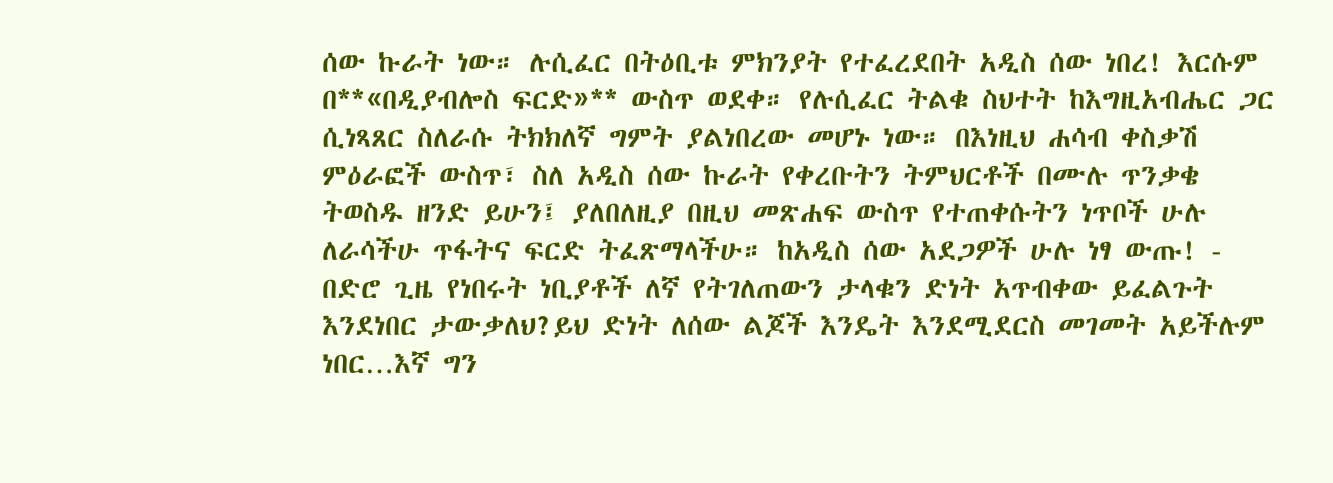ሰው ኩራት ነው። ሉሲፈር በትዕቢቱ ምክንያት የተፈረደበት አዲስ ሰው ነበረ! እርሱም በ**«በዲያብሎስ ፍርድ»** ውስጥ ወደቀ። የሉሲፈር ትልቁ ስህተት ከእግዚአብሔር ጋር ሲነጻጸር ስለራሱ ትክክለኛ ግምት ያልነበረው መሆኑ ነው። በእነዚህ ሐሳብ ቀስቃሽ ምዕራፎች ውስጥ፣ ስለ አዲስ ሰው ኩራት የቀረቡትን ትምህርቶች በሙሉ ጥንቃቄ ትወስዱ ዘንድ ይሁን፤ ያለበለዚያ በዚህ መጽሐፍ ውስጥ የተጠቀሱትን ነጥቦች ሁሉ ለራሳችሁ ጥፋትና ፍርድ ትፈጽማላችሁ። ከአዲስ ሰው አደጋዎች ሁሉ ነፃ ውጡ! -
በድሮ ጊዜ የነበሩት ነቢያቶች ለኛ የትገለጠውን ታላቁን ድነት አጥብቀው ይፈልጉት እንደነበር ታውቃለህ?ይህ ድነት ለሰው ልጆች እንዴት እንደሚደርስ መገመት አይችሉም ነበር…እኛ ግን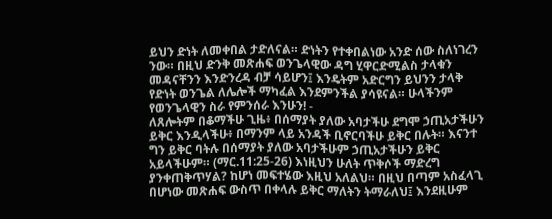ይህን ድነት ለመቀበል ታድለናል። ድነትን የተቀበልነው አንድ ሰው ስለነገረን ንው። በዚህ ድንቅ መጽሐፍ ወንጌላዊው ዳግ ሂዋርድሚልስ ታላቁን መዳናቸንን እንድንረዳ ብቻ ሳይሆን፤ እንዴትም አድርግን ይህንን ታላቅ የድነት ወንጌል ለሌሎች ማካፈል እንደምንችል ያሳዩናል። ሁላችንም የወንጌላዊን ስራ የምንሰራ እንሁን! -
ለጸሎትም በቆማችሁ ጊዜ፥ በሰማያት ያለው አባታችሁ ደግሞ ኃጢአታችሁን ይቅር እንዲላችሁ፥ በማንም ላይ አንዳች ቢኖርባችሁ ይቅር በሉት። እናንተ ግን ይቅር ባትሉ በሰማያት ያለው አባታችሁም ኃጢአታችሁን ይቅር አይላችሁም። (ማር.11:25-26) እነዚህን ሁለት ጥቅሶች ማድረግ ያንቀጠቅጥሃል? ከሆነ መፍተሄው እዚህ አለልህ። በዚህ በጣም አስፈላጊ በሆነው መጽሐፍ ውስጥ በቀላሉ ይቅር ማለትን ትማራለህ፤ እንደዚሁም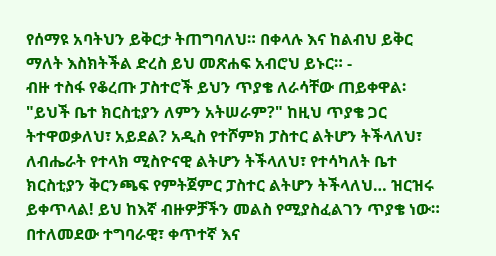የሰማዩ አባትህን ይቅርታ ትጠግባለህ። በቀላሉ እና ከልብህ ይቅር ማለት እስክትችል ድረስ ይህ መጽሐፍ አብሮህ ይኑር። -
ብዙ ተስፋ የቆረጡ ፓስተሮች ይህን ጥያቄ ለራሳቸው ጠይቀዋል፡ "ይህች ቤተ ክርስቲያን ለምን አትሠራም?" ከዚህ ጥያቄ ጋር ትተዋወቃለህ፣ አይደል? አዲስ የተሾምክ ፓስተር ልትሆን ትችላለህ፣ ለብሔራት የተላክ ሚስዮናዊ ልትሆን ትችላለህ፣ የተሳካለት ቤተ ክርስቲያን ቅርንጫፍ የምትጀምር ፓስተር ልትሆን ትችላለህ… ዝርዝሩ ይቀጥላል! ይህ ከእኛ ብዙዎቻችን መልስ የሚያስፈልገን ጥያቄ ነው። በተለመደው ተግባራዊ፣ ቀጥተኛ እና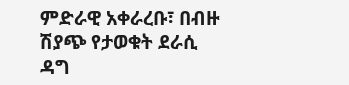ምድራዊ አቀራረቡ፣ በብዙ ሽያጭ የታወቁት ደራሲ ዳግ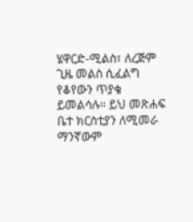ሄዋርድ-ሚልስ፣ ለረጅም ጊዜ መልስ ሲፈልግ የቆየውን ጥያቄ ይመልሳሉ። ይህ መጽሐፍ ቤተ ክርስቲያን ለሚመራ ማንኛውም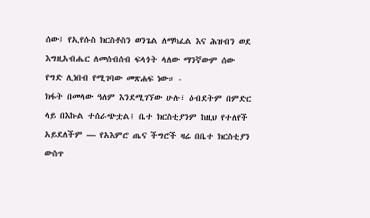ሰው፤ የኢየሱስ ክርስቶስን ወንጌል ለማካፈል እና ሕዝብን ወደ እግዚአብሔር ለመሰብሰብ ፍላጎት ላለው ማንኛውም ሰው የግድ ሊነበብ የሚገባው መጽሐፍ ነው። -
ክፋት በመላው ዓለም እንደሚገኘው ሁሉ፣ ዕብደትም በምድር ላይ በእኩል ተሰራጭቷል፤ ቤተ ክርስቲያንም ከዚህ የተለየች አይደለችም — የአእምሮ ጤና ችግሮች ዛሬ በቤተ ክርስቲያን ውስጥ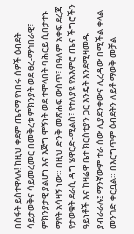በስፋት ይስተዋላሉ! ከዚህ ቀደም ጤናማ የነበሩ ሰዎች ዕብደት ሳይታወቅና ሳይመረመር በመቅረቱ ምክንያት ወደ ፀረ-ማኅበራዊ፣ ምክንያታዊ ያልሆነ እና እጅግ ሞኝነት ወደ ተሞላበት ባሕርይ ሲበታተኑ ማየት አሳዛኝ ነው። በዚህ ድንቅ መጽሐፍ ውስጥ፣ በዓለም አቀፍ ደረጃ የታወቁት ደራሲ ዳግ ሄዋርድ-ሚልስ፣ የተለያዩ የአእምሮ ጤና ችግሮችን ዓይነቶች እና ከዛሬዋ ቤተ ክርስቲያን ጋር እንዴት እንደሚዛመዱ ያብራራሉ፤ ማንኛውም ተራ ሰው ሊያደንቀውና ሊረዳው በሚችል ቀላል መንገድ ቀርቧል። በእርግጥም ዕብደትን ለይቶ ማወቅ መቻል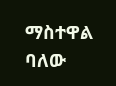ማስተዋል ባለው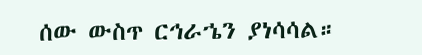ሰው ውስጥ ርኅራኄን ያነሳሳል።